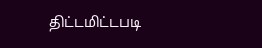திட்டமிட்டபடி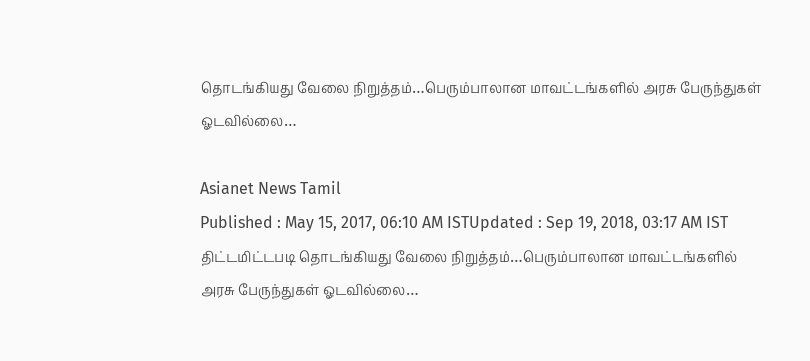தொடங்கியது வேலை நிறுத்தம்…பெரும்பாலான மாவட்டங்களில் அரசு பேருந்துகள் ஓடவில்லை…

Asianet News Tamil
Published : May 15, 2017, 06:10 AM ISTUpdated : Sep 19, 2018, 03:17 AM IST
திட்டமிட்டபடி தொடங்கியது வேலை நிறுத்தம்…பெரும்பாலான மாவட்டங்களில் அரசு பேருந்துகள் ஓடவில்லை…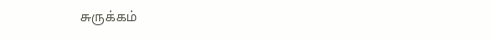சுருக்கம்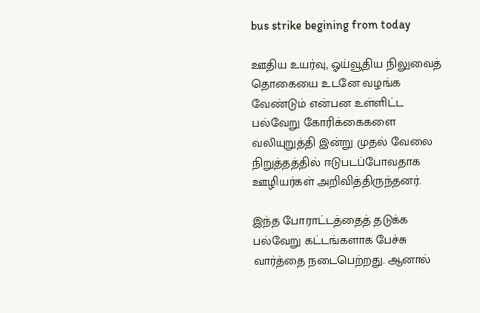bus strike begining from today

ஊதிய உயர்வு, ஓய்வூதிய நிலுவைத் தொகையை உடனே வழங்க வேண்டும் என்பன உள்ளிட்ட பல்வேறு கோரிக்கைகளை வலியுறுத்தி இன்று முதல் வேலை நிறுத்தத்தில் ஈடுபடப்போவதாக ஊழியர்கள் அறிவித்திருந்தனர்.

இந்த போராட்டத்தைத் தடுக்க பல்வேறு கட்டங்களாக பேச்சு வார்த்தை நடைபெற்றது. ஆனால்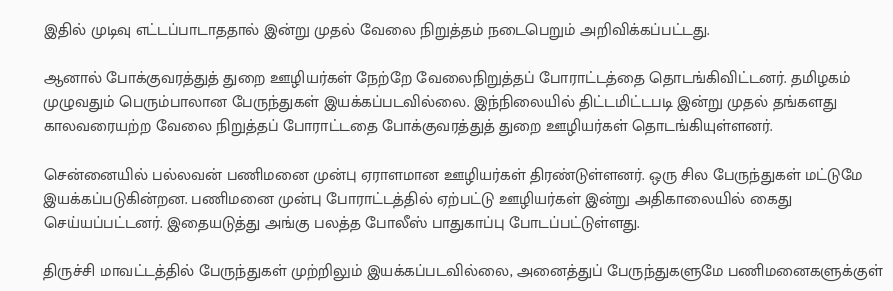இதில் முடிவு எட்டப்பாடாததால் இன்று முதல் வேலை நிறுத்தம் நடைபெறும் அறிவிக்கப்பட்டது.

ஆனால் போக்குவரத்துத் துறை ஊழியர்கள் நேற்றே வேலைநிறுத்தப் போராட்டத்தை தொடங்கிவிட்டனர். தமிழகம் முழுவதும் பெரும்பாலான பேருந்துகள் இயக்கப்படவில்லை. இந்நிலையில் திட்டமிட்டபடி இன்று முதல் தங்களது காலவரையற்ற வேலை நிறுத்தப் போராட்டதை போக்குவரத்துத் துறை ஊழியர்கள் தொடங்கியுள்ளனர்.

சென்னையில் பல்லவன் பணிமனை முன்பு ஏராளமான ஊழியர்கள் திரண்டுள்ளனர். ஒரு சில பேருந்துகள் மட்டுமே இயக்கப்படுகின்றன. பணிமனை முன்பு போராட்டத்தில் ஏற்பட்டு ஊழியர்கள் இன்று அதிகாலையில் கைது செய்யப்பட்டனர். இதையடுத்து அங்கு பலத்த போலீஸ் பாதுகாப்பு போடப்பட்டுள்ளது.

திருச்சி மாவட்டத்தில் பேருந்துகள் முற்றிலும் இயக்கப்படவில்லை, அனைத்துப் பேருந்துகளுமே பணிமனைகளுக்குள்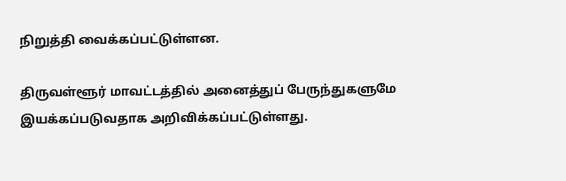நிறுத்தி வைக்கப்பட்டுள்ளன.

திருவள்ளூர் மாவட்டத்தில் அனைத்துப் பேருந்துகளுமே இயக்கப்படுவதாக அறிவிக்கப்பட்டுள்ளது.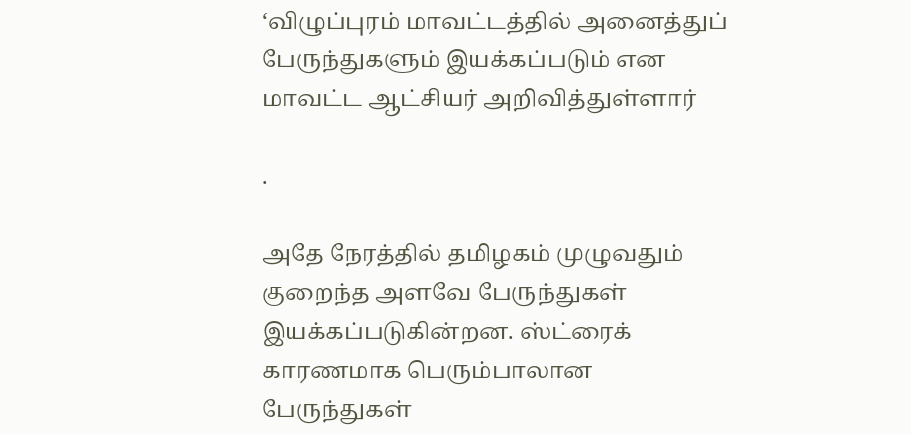‘விழுப்புரம் மாவட்டத்தில் அனைத்துப் பேருந்துகளும் இயக்கப்படும் என மாவட்ட ஆட்சியர் அறிவித்துள்ளார்

.

அதே நேரத்தில் தமிழகம் முழுவதும் குறைந்த அளவே பேருந்துகள் இயக்கப்படுகின்றன. ஸ்ட்ரைக் காரணமாக பெரும்பாலான பேருந்துகள்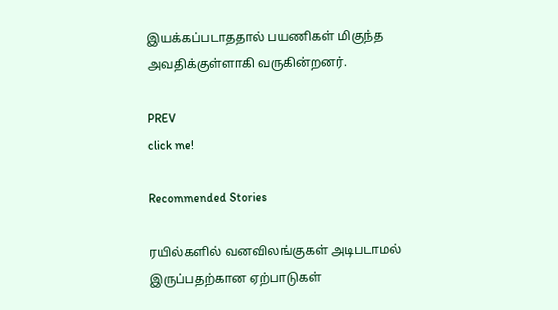இயக்கப்படாததால் பயணிகள் மிகுந்த அவதிக்குள்ளாகி வருகின்றனர்.

PREV
click me!

Recommended Stories

ரயில்களில் வனவிலங்குகள் அடிபடாமல் இருப்பதற்கான ஏற்பாடுகள்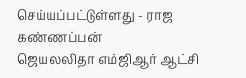செய்யப்பட்டுள்ளது - ராஜ கண்ணப்பன்
ஜெயலலிதா எம்ஜிஆர் ஆட்சி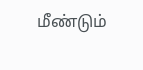மீண்டும்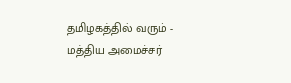தமிழகத்தில் வரும் - மத்திய அமைச்சர்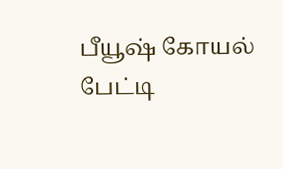பீயூஷ் கோயல் பேட்டி